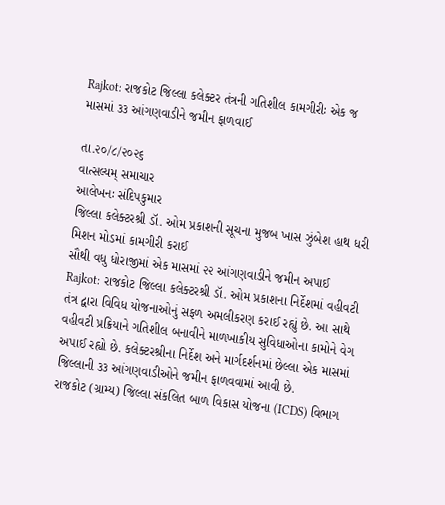Rajkot: રાજકોટ જિલ્લા કલેક્ટર તંત્રની ગતિશીલ કામગીરીઃ એક જ માસમાં ૩૩ આંગણવાડીને જમીન ફાળવાઈ

તા.૨૦/૮/૨૦૨૬
વાત્સલ્યમ્ સમાચાર
આલેખનઃ સંદિપકુમાર
જિલ્લા કલેક્ટરશ્રી ડૉ. ઓમ પ્રકાશની સૂચના મુજબ ખાસ ઝુંબેશ હાથ ધરી મિશન મોડમાં કામગીરી કરાઈ
સૌથી વધુ ધોરાજીમાં એક માસમાં ૨૨ આંગણવાડીને જમીન અપાઈ
Rajkot: રાજકોટ જિલ્લા કલેક્ટરશ્રી ડૉ. ઓમ પ્રકાશના નિર્દેશમાં વહીવટી તંત્ર દ્વારા વિવિધ યોજનાઓનું સફળ અમલીકરણ કરાઈ રહ્યું છે. આ સાથે વહીવટી પ્રક્રિયાને ગતિશીલ બનાવીને માળખાકીય સુવિધાઓના કામોને વેગ અપાઈ રહ્યો છે. કલેક્ટરશ્રીના નિર્દેશ અને માર્ગદર્શનમાં છેલ્લા એક માસમાં જિલ્લાની ૩૩ આંગણવાડીઓને જમીન ફાળવવામાં આવી છે.
રાજકોટ (ગ્રામ્ય) જિલ્લા સંકલિત બાળ વિકાસ યોજના (ICDS) વિભાગ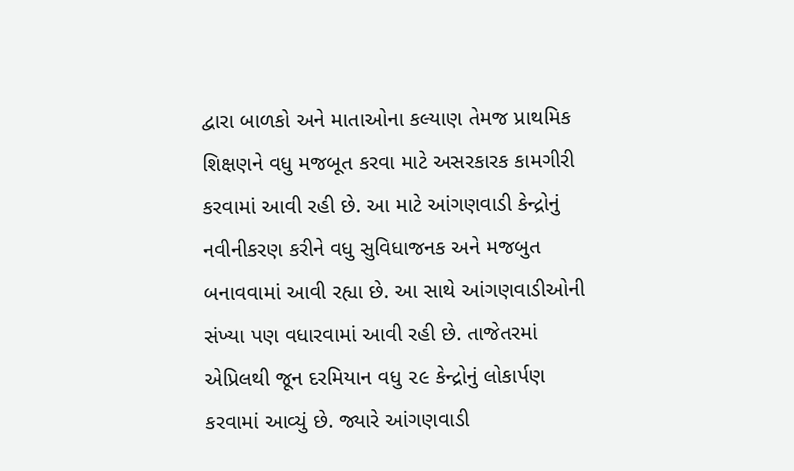દ્વારા બાળકો અને માતાઓના કલ્યાણ તેમજ પ્રાથમિક શિક્ષણને વધુ મજબૂત કરવા માટે અસરકારક કામગીરી કરવામાં આવી રહી છે. આ માટે આંગણવાડી કેન્દ્રોનું નવીનીકરણ કરીને વધુ સુવિધાજનક અને મજબુત બનાવવામાં આવી રહ્યા છે. આ સાથે આંગણવાડીઓની સંખ્યા પણ વધારવામાં આવી રહી છે. તાજેતરમાં એપ્રિલથી જૂન દરમિયાન વધુ ૨૯ કેન્દ્રોનું લોકાર્પણ કરવામાં આવ્યું છે. જ્યારે આંગણવાડી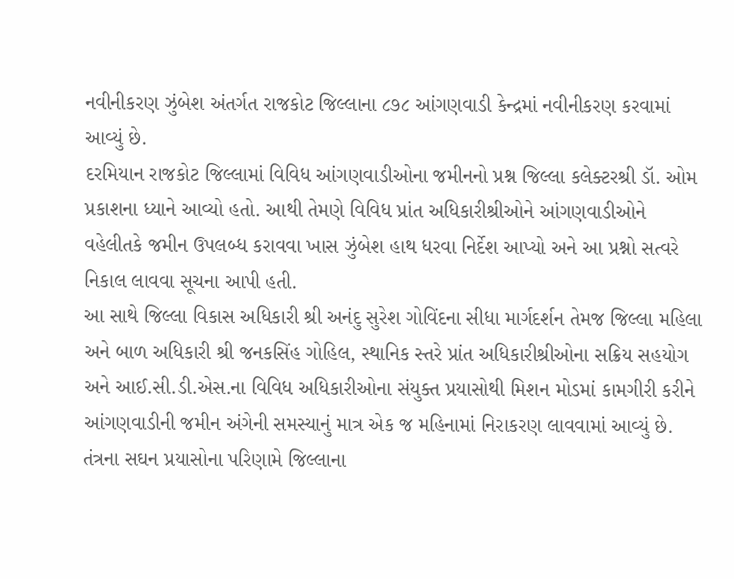નવીનીકરણ ઝુંબેશ અંતર્ગત રાજકોટ જિલ્લાના ૮૭૮ આંગણવાડી કેન્દ્રમાં નવીનીકરણ કરવામાં આવ્યું છે.
દરમિયાન રાજકોટ જિલ્લામાં વિવિધ આંગણવાડીઓના જમીનનો પ્રશ્ન જિલ્લા કલેક્ટરશ્રી ડૉ. ઓમ પ્રકાશના ધ્યાને આવ્યો હતો. આથી તેમણે વિવિધ પ્રાંત અધિકારીશ્રીઓને આંગણવાડીઓને વહેલીતકે જમીન ઉપલબ્ધ કરાવવા ખાસ ઝુંબેશ હાથ ધરવા નિર્દેશ આપ્યો અને આ પ્રશ્નો સત્વરે નિકાલ લાવવા સૂચના આપી હતી.
આ સાથે જિલ્લા વિકાસ અધિકારી શ્રી અનંદુ સુરેશ ગોવિંદના સીધા માર્ગદર્શન તેમજ જિલ્લા મહિલા અને બાળ અધિકારી શ્રી જનકસિંહ ગોહિલ, સ્થાનિક સ્તરે પ્રાંત અધિકારીશ્રીઓના સક્રિય સહયોગ અને આઈ.સી.ડી.એસ.ના વિવિધ અધિકારીઓના સંયુક્ત પ્રયાસોથી મિશન મોડમાં કામગીરી કરીને આંગણવાડીની જમીન અંગેની સમસ્યાનું માત્ર એક જ મહિનામાં નિરાકરણ લાવવામાં આવ્યું છે.
તંત્રના સઘન પ્રયાસોના પરિણામે જિલ્લાના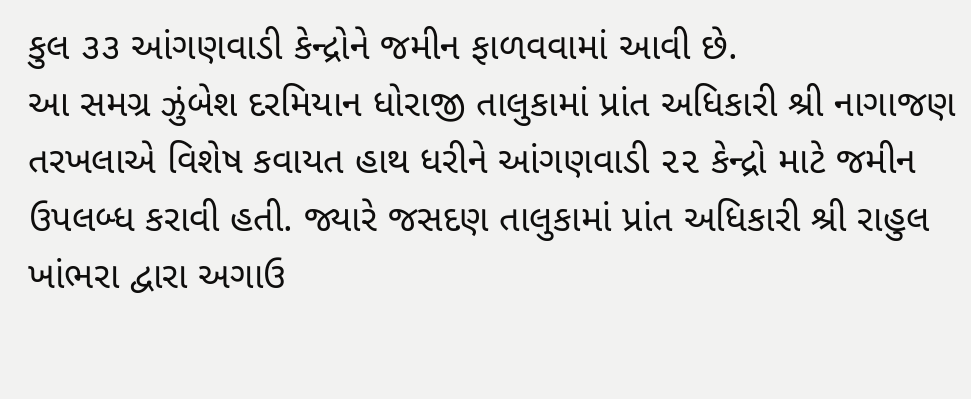કુલ ૩૩ આંગણવાડી કેન્દ્રોને જમીન ફાળવવામાં આવી છે.
આ સમગ્ર ઝુંબેશ દરમિયાન ધોરાજી તાલુકામાં પ્રાંત અધિકારી શ્રી નાગાજણ તરખલાએ વિશેષ કવાયત હાથ ધરીને આંગણવાડી ૨૨ કેન્દ્રો માટે જમીન ઉપલબ્ધ કરાવી હતી. જ્યારે જસદણ તાલુકામાં પ્રાંત અધિકારી શ્રી રાહુલ ખાંભરા દ્વારા અગાઉ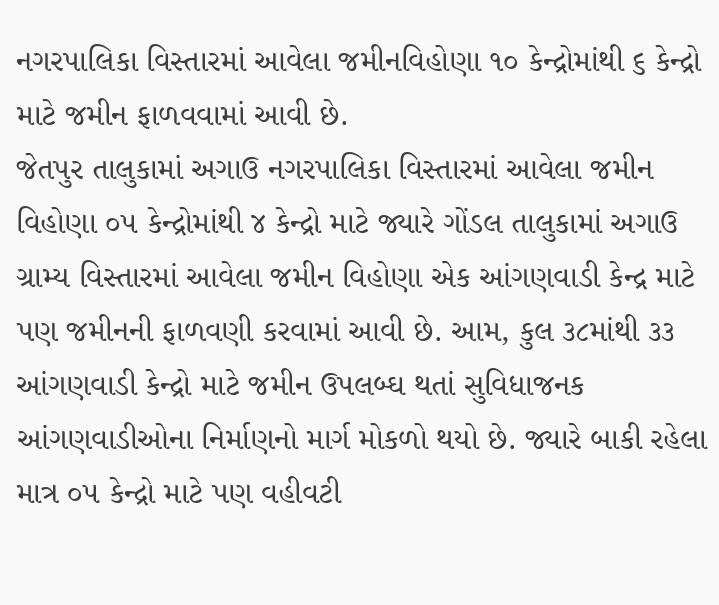નગરપાલિકા વિસ્તારમાં આવેલા જમીનવિહોણા ૧૦ કેન્દ્રોમાંથી ૬ કેન્દ્રો માટે જમીન ફાળવવામાં આવી છે.
જેતપુર તાલુકામાં અગાઉ નગરપાલિકા વિસ્તારમાં આવેલા જમીન વિહોણા ૦૫ કેન્દ્રોમાંથી ૪ કેન્દ્રો માટે જ્યારે ગોંડલ તાલુકામાં અગાઉ ગ્રામ્ય વિસ્તારમાં આવેલા જમીન વિહોણા એક આંગણવાડી કેન્દ્ર માટે પણ જમીનની ફાળવણી કરવામાં આવી છે. આમ, કુલ ૩૮માંથી ૩૩ આંગણવાડી કેન્દ્રો માટે જમીન ઉપલબ્ઘ થતાં સુવિધાજનક આંગણવાડીઓના નિર્માણનો માર્ગ મોકળો થયો છે. જ્યારે બાકી રહેલા માત્ર ૦૫ કેન્દ્રો માટે પણ વહીવટી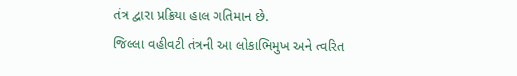તંત્ર દ્વારા પ્રક્રિયા હાલ ગતિમાન છે.
જિલ્લા વહીવટી તંત્રની આ લોકાભિમુખ અને ત્વરિત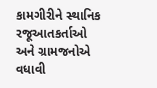કામગીરીને સ્થાનિક રજૂઆતકર્તાઓ અને ગ્રામજનોએ વધાવી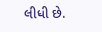લીધી છે.